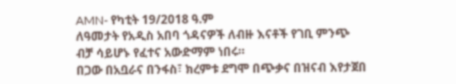AMN- የካቲት 19/2018 ዓ.ም
ለዓመታት የአዲስ አበባ ጎዳናዎች ለብዙ እናቶች የገቢ ምንጭ ብቻ ሳይሆኑ የፈተና አውድማም ነበሩ።
በጋው በአቧራና በንፋስ፣ ክረምቱ ደግሞ በጭቃና በዝናብ እየታጀበ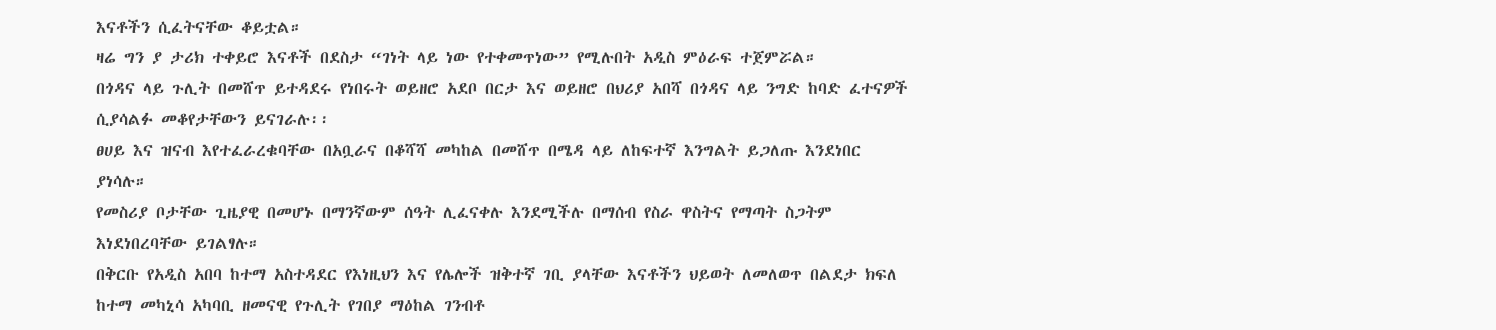እናቶችን ሲፈትናቸው ቆይቷል።
ዛሬ ግን ያ ታሪክ ተቀይሮ እናቶች በደስታ “ገነት ላይ ነው የተቀመጥነው” የሚሉበት አዲስ ምዕራፍ ተጀምሯል።
በጎዳና ላይ ጉሊት በመሸጥ ይተዳደሩ የነበሩት ወይዘሮ አደቦ በርታ እና ወይዘሮ በህሪያ አበሻ በጎዳና ላይ ንግድ ከባድ ፈተናዎች ሲያሳልፉ መቆየታቸውን ይናገራሉ፡፡
ፀሀይ እና ዝናብ እየተፈራረቁባቸው በአቧራና በቆሻሻ መካከል በመሸጥ በሜዳ ላይ ለከፍተኛ እንግልት ይጋለጡ እንደነበር ያነሳሉ።
የመስሪያ ቦታቸው ጊዜያዊ በመሆኑ በማንኛውም ሰዓት ሊፈናቀሉ እንደሚችሉ በማሰብ የስራ ዋስትና የማጣት ስጋትም እነደነበረባቸው ይገልፃሉ።
በቅርቡ የአዲስ አበባ ከተማ አስተዳደር የእነዚህን እና የሌሎች ዝቅተኛ ገቢ ያላቸው እናቶችን ህይወት ለመለወጥ በልደታ ክፍለ ከተማ መካኒሳ አካባቢ ዘመናዊ የጉሊት የገበያ ማዕከል ገንብቶ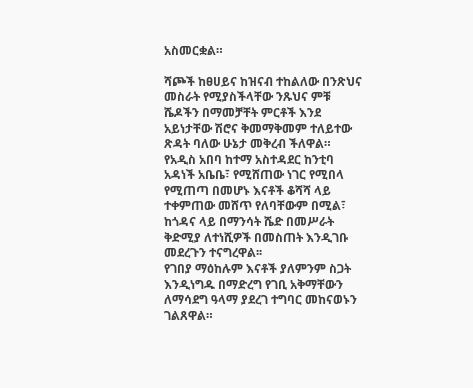አስመርቋል።

ሻጮች ከፀሀይና ከዝናብ ተከልለው በንጽህና መስራት የሚያስችላቸው ንጹህና ምቹ ሼዶችን በማመቻቸት ምርቶች እንደ አይነታቸው ሽሮና ቅመማቅመም ተለይተው ጽዳት ባለው ሁኔታ መቅረብ ችለዋል።
የአዲስ አበባ ከተማ አስተዳደር ከንቲባ አዳነች አቤቤ፣ የሚሸጠው ነገር የሚበላ የሚጠጣ በመሆኑ እናቶች ቆሻሻ ላይ ተቀምጠው መሸጥ የለባቸውም በሚል፣ ከጎዳና ላይ በማንሳት ሼድ በመሥራት ቅድሚያ ለተነሺዎች በመስጠት እንዲገቡ መደረጉን ተናግረዋል፡፡
የገበያ ማዕከሉም እናቶች ያለምንም ስጋት እንዲነግዱ በማድረግ የገቢ አቅማቸውን ለማሳደግ ዓላማ ያደረገ ተግባር መከናወኑን ገልጸዋል።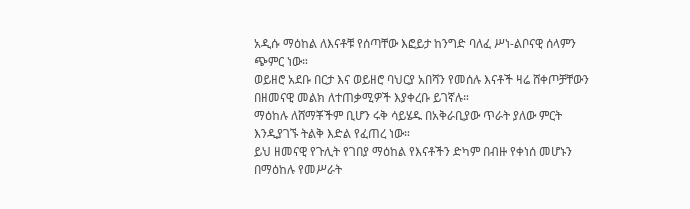አዲሱ ማዕከል ለእናቶቹ የሰጣቸው እፎይታ ከንግድ ባለፈ ሥነ-ልቦናዊ ሰላምን ጭምር ነው።
ወይዘሮ አደቡ በርታ እና ወይዘሮ ባህርያ አበሻን የመሰሉ እናቶች ዛሬ ሸቀጦቻቸውን በዘመናዊ መልክ ለተጠቃሚዎች እያቀረቡ ይገኛሉ።
ማዕከሉ ለሸማቾችም ቢሆን ሩቅ ሳይሄዱ በአቅራቢያው ጥራት ያለው ምርት እንዲያገኙ ትልቅ እድል የፈጠረ ነው።
ይህ ዘመናዊ የጉሊት የገበያ ማዕከል የእናቶችን ድካም በብዙ የቀነሰ መሆኑን በማዕከሉ የመሥራት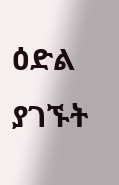ዕድል ያገኙት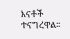እናቶች ተናግረዋል፡፡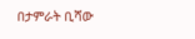በታምራት ቢሻው